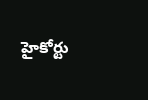హైకోర్టు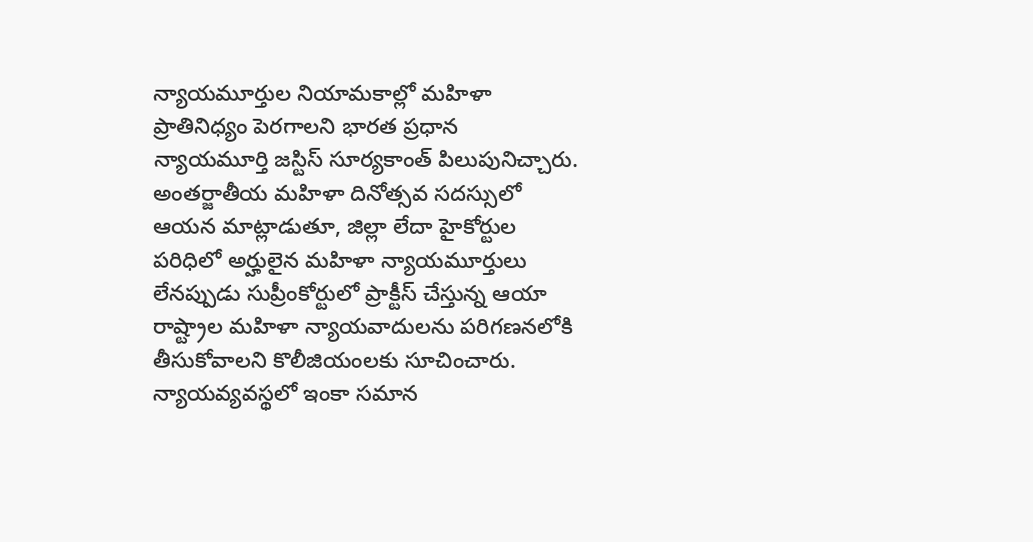న్యాయమూర్తుల నియామకాల్లో మహిళా ప్రాతినిధ్యం పెరగాలని భారత ప్రధాన న్యాయమూర్తి జస్టిస్ సూర్యకాంత్ పిలుపునిచ్చారు. అంతర్జాతీయ మహిళా దినోత్సవ సదస్సులో ఆయన మాట్లాడుతూ, జిల్లా లేదా హైకోర్టుల పరిధిలో అర్హులైన మహిళా న్యాయమూర్తులు లేనప్పుడు సుప్రీంకోర్టులో ప్రాక్టీస్ చేస్తున్న ఆయా రాష్ట్రాల మహిళా న్యాయవాదులను పరిగణనలోకి తీసుకోవాలని కొలీజియంలకు సూచించారు. న్యాయవ్యవస్థలో ఇంకా సమాన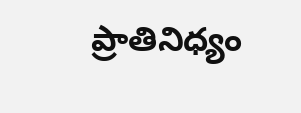ప్రాతినిధ్యం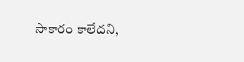సాకారం కాలేదని,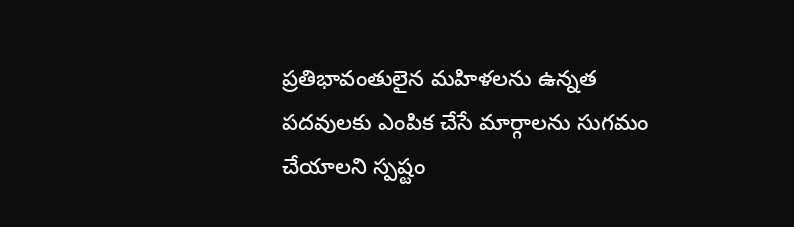ప్రతిభావంతులైన మహిళలను ఉన్నత పదవులకు ఎంపిక చేసే మార్గాలను సుగమం చేయాలని స్పష్టం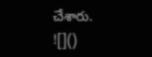చేశారు.
![]()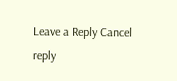Leave a Reply Cancel reply